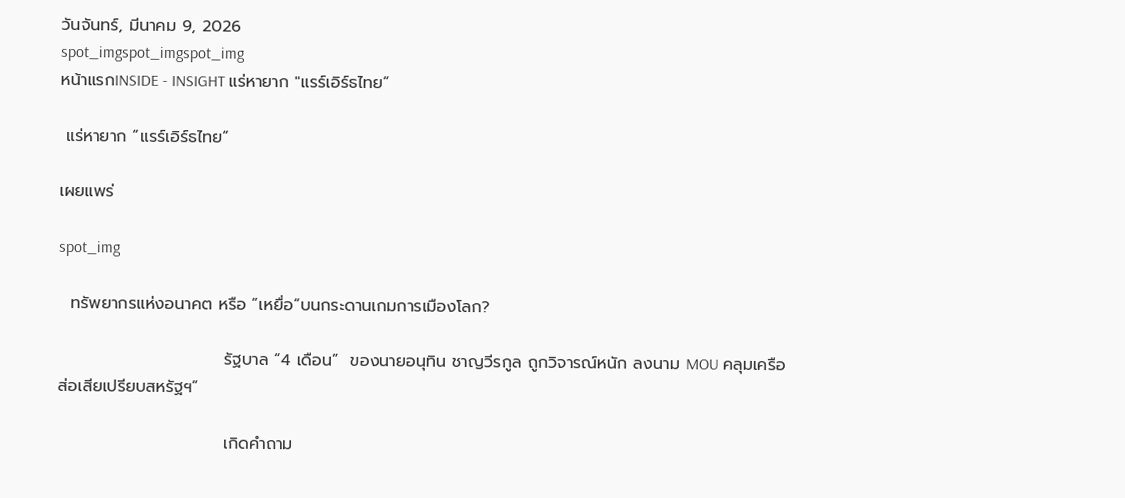วันจันทร์, มีนาคม 9, 2026
spot_imgspot_imgspot_img
หน้าแรกINSIDE - INSIGHT แร่หายาก "แรร์เอิร์ธไทย“

 แร่หายาก “แรร์เอิร์ธไทย“

เผยแพร่

spot_img

  ทรัพยากรแห่งอนาคต หรือ ”เหยื่อ“บนกระดานเกมการเมืองโลก?

                            รัฐบาล “4 เดือน”  ของนายอนุทิน ชาญวีรกูล ถูกวิจารณ์หนัก ลงนาม MOU คลุมเครือ ส่อเสียเปรียบสหรัฐฯ”

                            เกิดคำถาม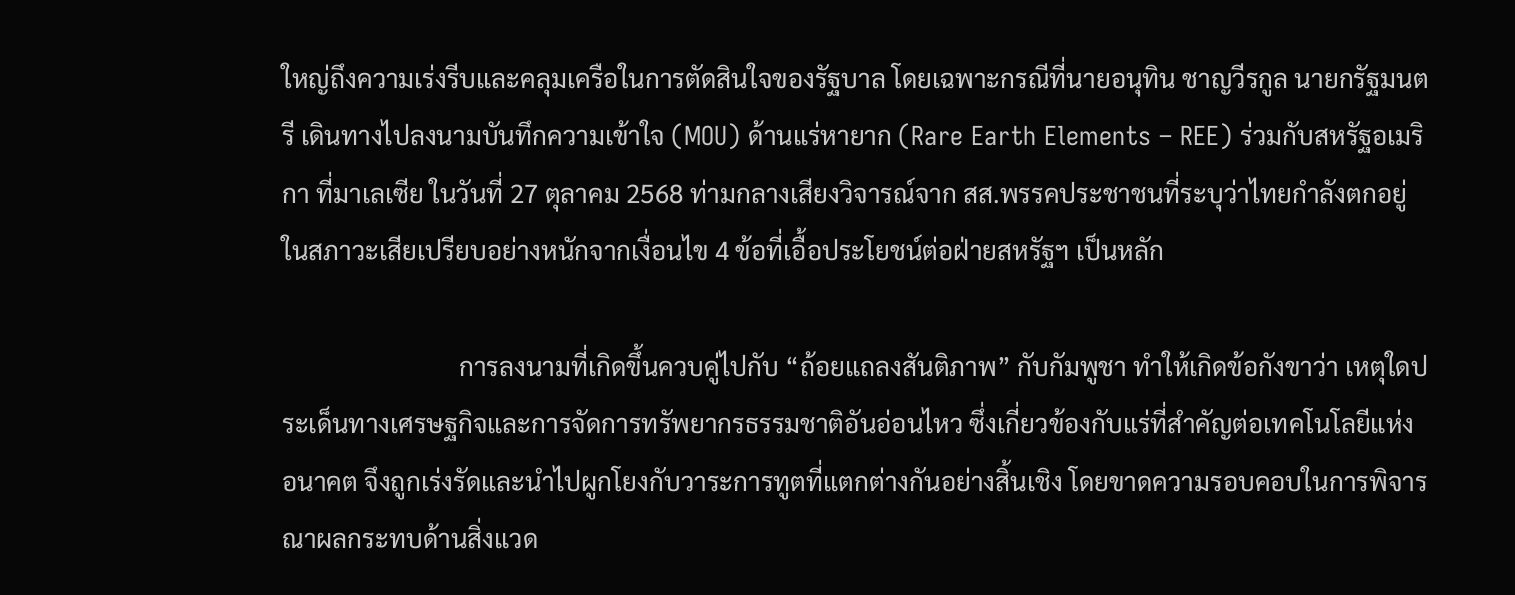ใหญ่ถึงความเร่งรีบและคลุมเครือในการตัดสินใจของรัฐบาล โดยเฉพาะกรณีที่นายอนุทิน ชาญวีรกูล นายกรัฐมนตรี เดินทางไปลงนามบันทึกความเข้าใจ (MOU) ด้านแร่หายาก (Rare Earth Elements – REE) ร่วมกับสหรัฐอเมริกา ที่มาเลเซีย ในวันที่ 27 ตุลาคม 2568 ท่ามกลางเสียงวิจารณ์จาก สส.พรรคประชาชนที่ระบุว่าไทยกำลังตกอยู่ในสภาวะเสียเปรียบอย่างหนักจากเงื่อนไข 4 ข้อที่เอื้อประโยชน์ต่อฝ่ายสหรัฐฯ เป็นหลัก

                            การลงนามที่เกิดขึ้นควบคู่ไปกับ “ถ้อยแถลงสันติภาพ” กับกัมพูชา ทำให้เกิดข้อกังขาว่า เหตุใดประเด็นทางเศรษฐกิจและการจัดการทรัพยากรธรรมชาติอันอ่อนไหว ซึ่งเกี่ยวข้องกับแร่ที่สำคัญต่อเทคโนโลยีแห่งอนาคต จึงถูกเร่งรัดและนำไปผูกโยงกับวาระการทูตที่แตกต่างกันอย่างสิ้นเชิง โดยขาดความรอบคอบในการพิจารณาผลกระทบด้านสิ่งแวด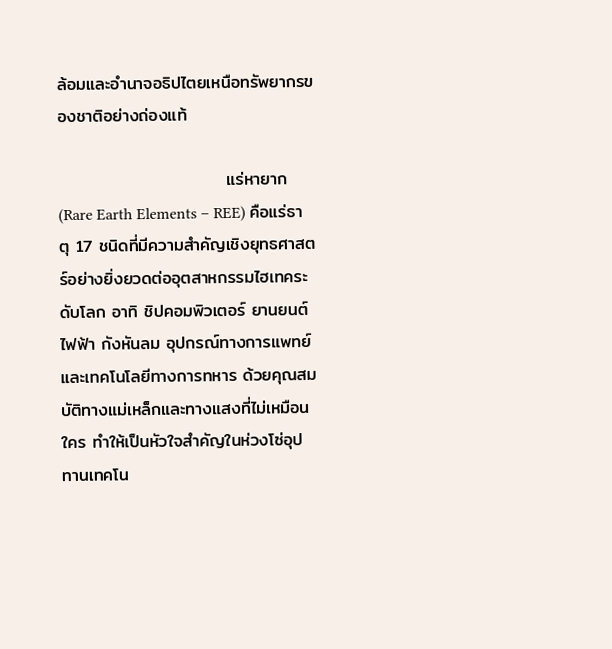ล้อมและอำนาจอธิปไตยเหนือทรัพยากรของชาติอย่างถ่องแท้

                           แร่หายาก (Rare Earth Elements – REE) คือแร่ธาตุ 17 ชนิดที่มีความสำคัญเชิงยุทธศาสตร์อย่างยิ่งยวดต่ออุตสาหกรรมไฮเทคระดับโลก อาทิ ชิปคอมพิวเตอร์ ยานยนต์ไฟฟ้า กังหันลม อุปกรณ์ทางการแพทย์ และเทคโนโลยีทางการทหาร ด้วยคุณสมบัติทางแม่เหล็กและทางแสงที่ไม่เหมือนใคร ทำให้เป็นหัวใจสำคัญในห่วงโซ่อุปทานเทคโน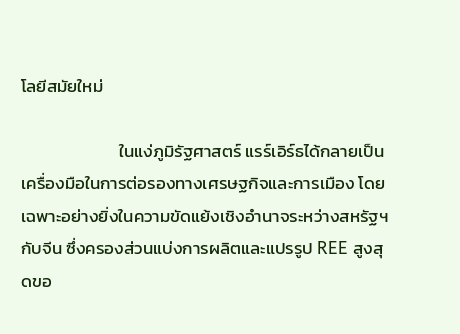โลยีสมัยใหม่

                         ในแง่ภูมิรัฐศาสตร์ แรร์เอิร์ธได้กลายเป็นเครื่องมือในการต่อรองทางเศรษฐกิจและการเมือง โดยเฉพาะอย่างยิ่งในความขัดแย้งเชิงอำนาจระหว่างสหรัฐฯ กับจีน ซึ่งครองส่วนแบ่งการผลิตและแปรรูป REE สูงสุดขอ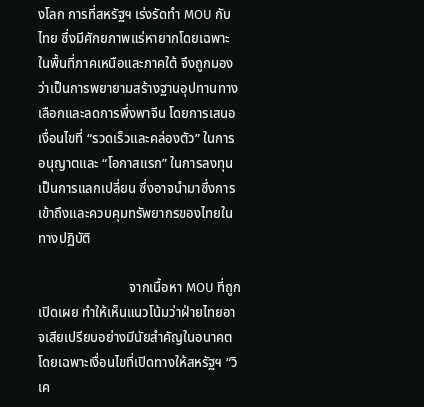งโลก การที่สหรัฐฯ เร่งรัดทำ MOU กับไทย ซึ่งมีศักยภาพแร่หายากโดยเฉพาะในพื้นที่ภาคเหนือและภาคใต้ จึงถูกมองว่าเป็นการพยายามสร้างฐานอุปทานทางเลือกและลดการพึ่งพาจีน โดยการเสนอเงื่อนไขที่ “รวดเร็วและคล่องตัว” ในการอนุญาตและ “โอกาสแรก” ในการลงทุนเป็นการแลกเปลี่ยน ซึ่งอาจนำมาซึ่งการเข้าถึงและควบคุมทรัพยากรของไทยในทางปฏิบัติ

                           จากเนื้อหา MOU ที่ถูกเปิดเผย ทำให้เห็นแนวโน้มว่าฝ่ายไทยอาจเสียเปรียบอย่างมีนัยสำคัญในอนาคต โดยเฉพาะเงื่อนไขที่เปิดทางให้สหรัฐฯ “วิเค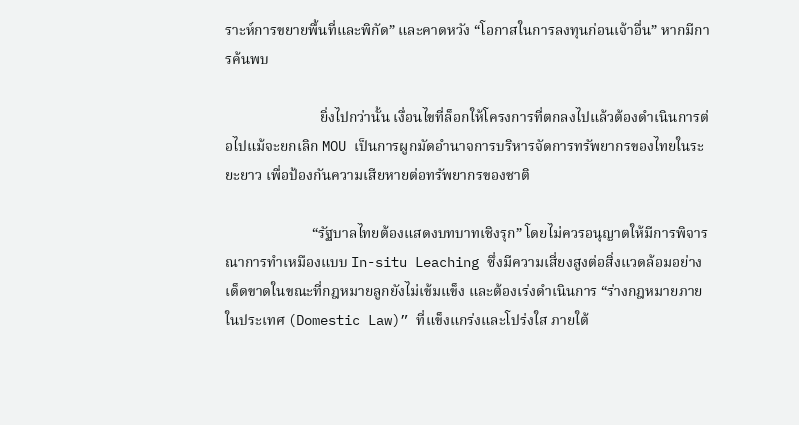ราะห์การขยายพื้นที่และพิกัด” และคาดหวัง “โอกาสในการลงทุนก่อนเจ้าอื่น” หากมีการค้นพบ

                          ยิ่งไปกว่านั้น เงื่อนไขที่ล็อกให้โครงการที่ตกลงไปแล้วต้องดำเนินการต่อไปแม้จะยกเลิก MOU เป็นการผูกมัดอำนาจการบริหารจัดการทรัพยากรของไทยในระยะยาว เพื่อป้องกันความเสียหายต่อทรัพยากรของชาติ

                        “รัฐบาลไทยต้องแสดงบทบาทเชิงรุก” โดยไม่ควรอนุญาตให้มีการพิจารณาการทำเหมืองแบบ In-situ Leaching ซึ่งมีความเสี่ยงสูงต่อสิ่งแวดล้อมอย่างเด็ดขาดในขณะที่กฎหมายลูกยังไม่เข้มแข็ง และต้องเร่งดำเนินการ “ร่างกฎหมายภายในประเทศ (Domestic Law)” ที่แข็งแกร่งและโปร่งใส ภายใต้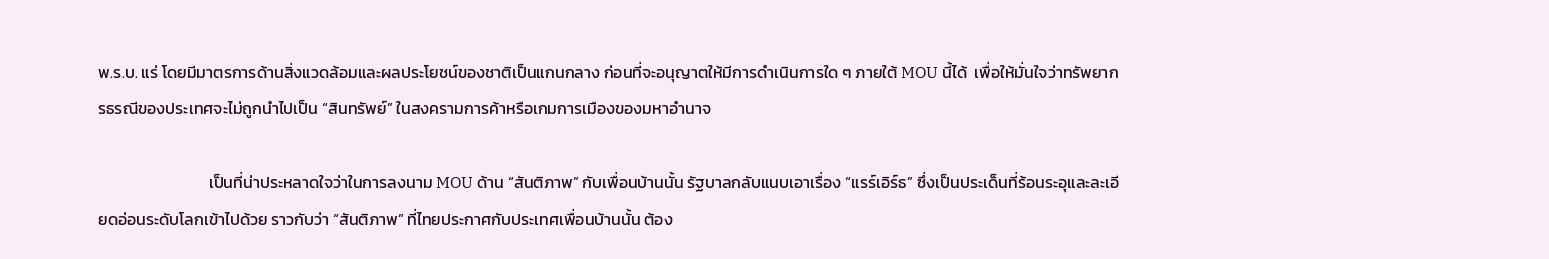พ.ร.บ. แร่ โดยมีมาตรการด้านสิ่งแวดล้อมและผลประโยชน์ของชาติเป็นแกนกลาง ก่อนที่จะอนุญาตให้มีการดำเนินการใด ๆ ภายใต้ MOU นี้ได้  เพื่อให้มั่นใจว่าทรัพยากรธรณีของประเทศจะไม่ถูกนำไปเป็น “สินทรัพย์” ในสงครามการค้าหรือเกมการเมืองของมหาอำนาจ

                              เป็นที่น่าประหลาดใจว่าในการลงนาม MOU ด้าน “สันติภาพ” กับเพื่อนบ้านนั้น รัฐบาลกลับแนบเอาเรื่อง “แรร์เอิร์ธ” ซึ่งเป็นประเด็นที่ร้อนระอุและละเอียดอ่อนระดับโลกเข้าไปด้วย ราวกับว่า “สันติภาพ” ที่ไทยประกาศกับประเทศเพื่อนบ้านนั้น ต้อง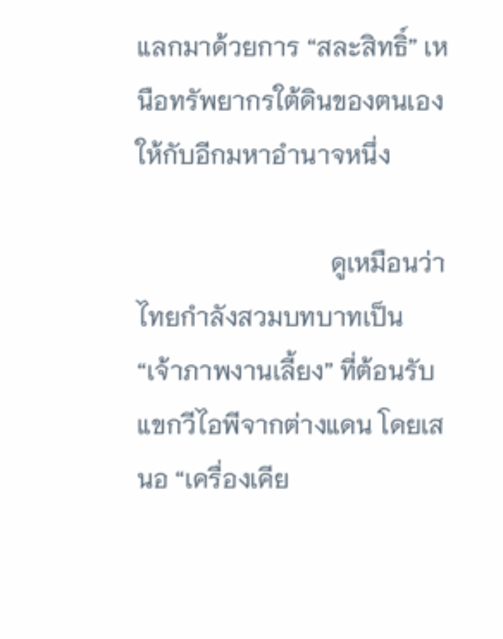แลกมาด้วยการ “สละสิทธิ์” เหนือทรัพยากรใต้ดินของตนเองให้กับอีกมหาอำนาจหนึ่ง

                              ดูเหมือนว่าไทยกำลังสวมบทบาทเป็น “เจ้าภาพงานเลี้ยง” ที่ต้อนรับแขกวีไอพีจากต่างแดน โดยเสนอ “เครื่องเคีย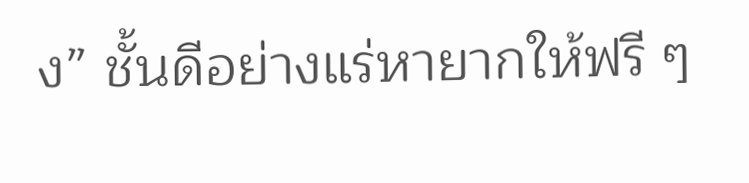ง” ชั้นดีอย่างแร่หายากให้ฟรี ๆ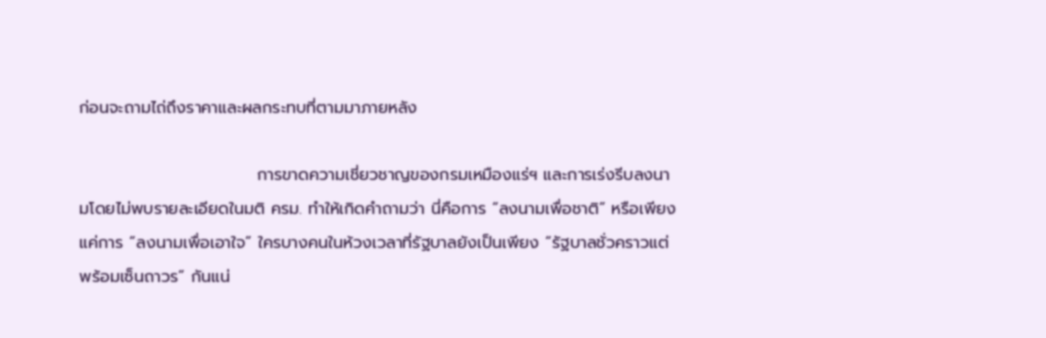ก่อนจะถามไถ่ถึงราคาและผลกระทบที่ตามมาภายหลัง

                              การขาดความเชี่ยวชาญของกรมเหมืองแร่ฯ และการเร่งรีบลงนามโดยไม่พบรายละเอียดในมติ ครม. ทำให้เกิดคำถามว่า นี่คือการ “ลงนามเพื่อชาติ” หรือเพียงแค่การ “ลงนามเพื่อเอาใจ” ใครบางคนในห้วงเวลาที่รัฐบาลยังเป็นเพียง “รัฐบาลชั่วคราวแต่พร้อมเซ็นถาวร” กันแน่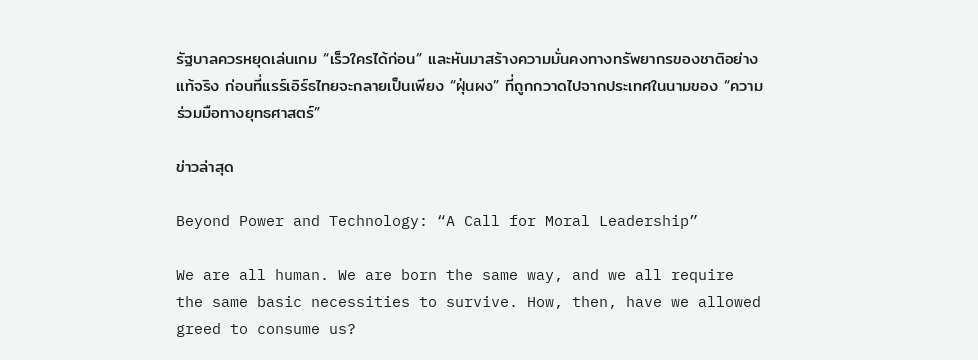รัฐบาลควรหยุดเล่นเกม “เร็วใครได้ก่อน” และหันมาสร้างความมั่นคงทางทรัพยากรของชาติอย่างแท้จริง ก่อนที่แรร์เอิร์ธไทยจะกลายเป็นเพียง “ฝุ่นผง” ที่ถูกกวาดไปจากประเทศในนามของ “ความร่วมมือทางยุทธศาสตร์”

ข่าวล่าสุด

Beyond Power and Technology: “A Call for Moral Leadership”

We are all human. We are born the same way, and we all require the same basic necessities to survive. How, then, have we allowed greed to consume us?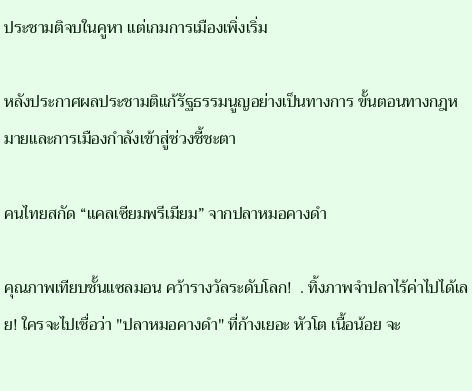ประชามติจบในคูหา แต่เกมการเมืองเพิ่งเริ่ม

หลังประกาศผลประชามติแก้รัฐธรรมนูญอย่างเป็นทางการ ขั้นตอนทางกฎหมายและการเมืองกำลังเข้าสู่ช่วงชี้ชะตา

คนไทยสกัด “แคลเซียมพรีเมียม” จากปลาหมอคางดำ

คุณภาพเทียบชั้นแซลมอน คว้ารางวัลระดับโลก!  . ทิ้งภาพจำปลาไร้ค่าไปได้เลย! ใครจะไปเชื่อว่า "ปลาหมอคางดำ" ที่ก้างเยอะ หัวโต เนื้อน้อย จะ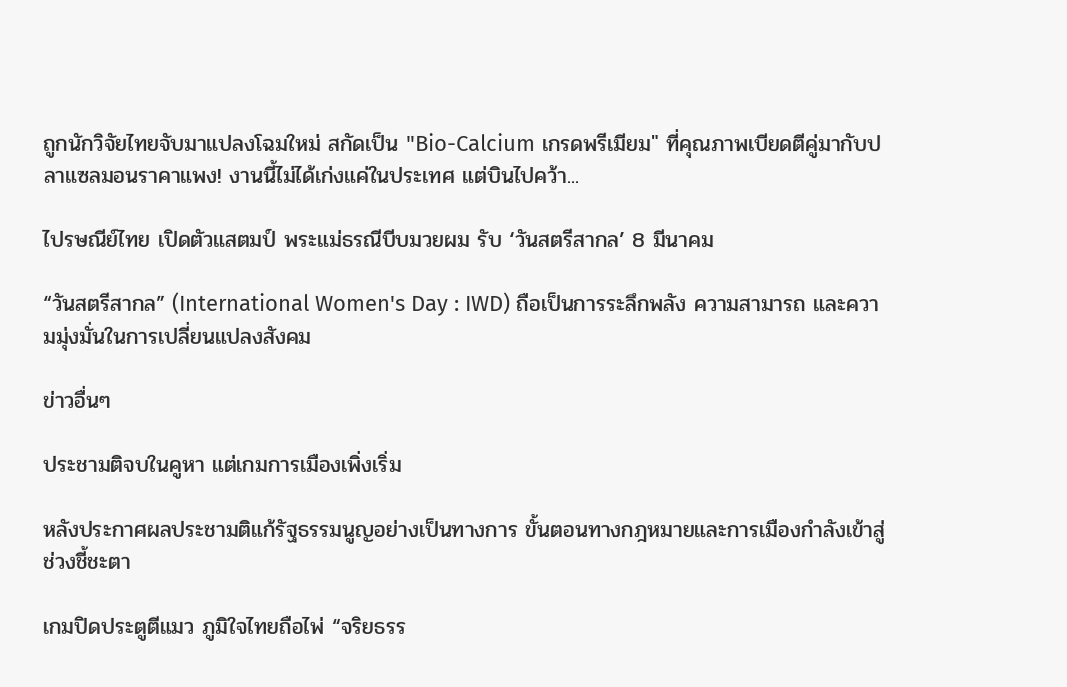ถูกนักวิจัยไทยจับมาแปลงโฉมใหม่ สกัดเป็น "Bio-Calcium เกรดพรีเมียม" ที่คุณภาพเบียดตีคู่มากับปลาแซลมอนราคาแพง! งานนี้ไม่ได้เก่งแค่ในประเทศ แต่บินไปคว้า...

ไปรษณีย์ไทย เปิดตัวแสตมป์ พระแม่ธรณีบีบมวยผม รับ ‘วันสตรีสากล’ 8 มีนาคม

“วันสตรีสากล” (International Women's Day : IWD) ถือเป็นการระลึกพลัง ความสามารถ และความมุ่งมั่นในการเปลี่ยนแปลงสังคม

ข่าวอื่นๆ

ประชามติจบในคูหา แต่เกมการเมืองเพิ่งเริ่ม

หลังประกาศผลประชามติแก้รัฐธรรมนูญอย่างเป็นทางการ ขั้นตอนทางกฎหมายและการเมืองกำลังเข้าสู่ช่วงชี้ชะตา

เกมปิดประตูตีแมว ภูมิใจไทยถือไพ่ “จริยธรร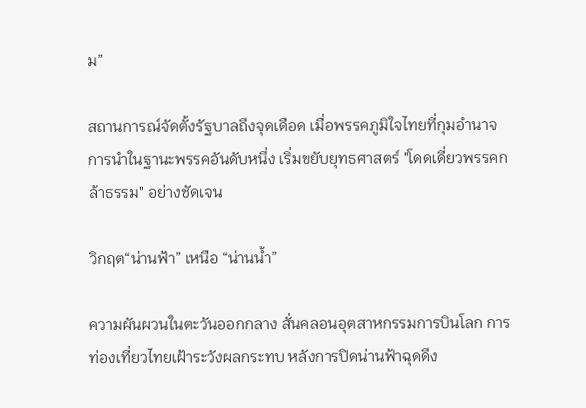ม”

สถานการณ์จัดตั้งรัฐบาลถึงจุดเดือด เมื่อพรรคภูมิใจไทยที่กุมอำนาจการนำในฐานะพรรคอันดับหนึ่ง เริ่มขยับยุทธศาสตร์ "โดดเดี่ยวพรรคกล้าธรรม" อย่างชัดเจน

วิกฤต“น่านฟ้า” เหนือ “น่านน้ำ”

ความผันผวนในตะวันออกกลาง สั่นคลอนอุตสาหกรรมการบินโลก การท่องเที่ยวไทยเฝ้าระวังผลกระทบ หลังการปิดน่านฟ้าฉุดดึง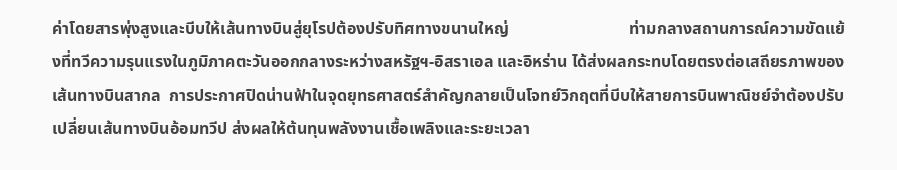ค่าโดยสารพุ่งสูงและบีบให้เส้นทางบินสู่ยุโรปต้องปรับทิศทางขนานใหญ่                             ท่ามกลางสถานการณ์ความขัดแย้งที่ทวีความรุนแรงในภูมิภาคตะวันออกกลางระหว่างสหรัฐฯ-อิสราเอล และอิหร่าน ได้ส่งผลกระทบโดยตรงต่อเสถียรภาพของเส้นทางบินสากล  การประกาศปิดน่านฟ้าในจุดยุทธศาสตร์สำคัญกลายเป็นโจทย์วิกฤตที่บีบให้สายการบินพาณิชย์จำต้องปรับเปลี่ยนเส้นทางบินอ้อมทวีป ส่งผลให้ต้นทุนพลังงานเชื้อเพลิงและระยะเวลา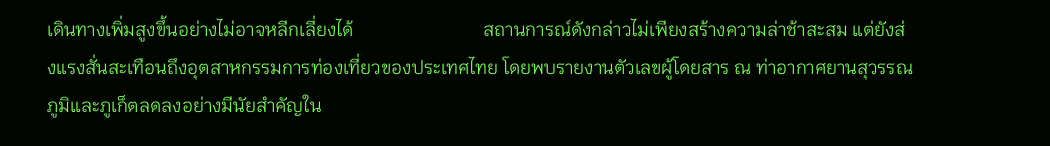เดินทางเพิ่มสูงขึ้นอย่างไม่อาจหลีกเลี่ยงได้                            สถานการณ์ดังกล่าวไม่เพียงสร้างความล่าช้าสะสม แต่ยังส่งแรงสั่นสะเทือนถึงอุตสาหกรรมการท่องเที่ยวของประเทศไทย โดยพบรายงานตัวเลขผู้โดยสาร ณ ท่าอากาศยานสุวรรณภูมิและภูเก็ตลดลงอย่างมีนัยสำคัญใน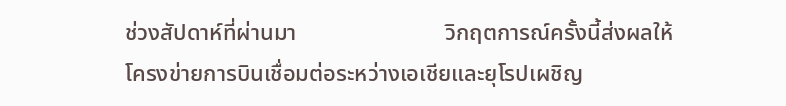ช่วงสัปดาห์ที่ผ่านมา                          วิกฤตการณ์ครั้งนี้ส่งผลให้โครงข่ายการบินเชื่อมต่อระหว่างเอเชียและยุโรปเผชิญ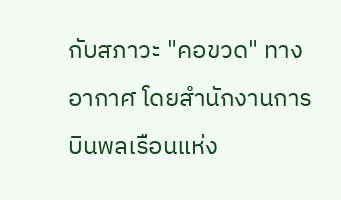กับสภาวะ "คอขวด" ทางอากาศ โดยสำนักงานการบินพลเรือนแห่ง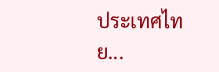ประเทศไทย...